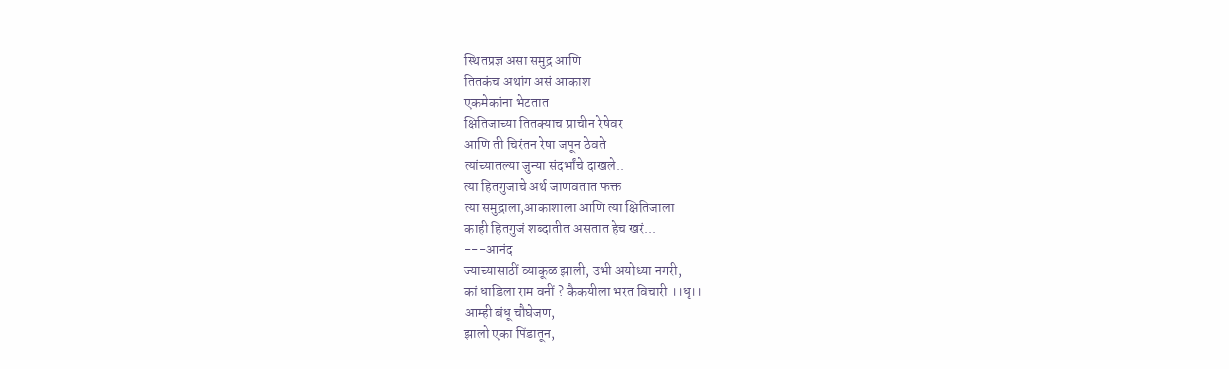स्थितप्रज्ञ असा समुद्र आणि
तितकंच अथांग असं आकाश
एकमेकांना भेटतात
क्षितिजाच्या तितक्याच प्राचीन रेषेवर
आणि ती चिरंतन रेषा जपून ठेवते
त्यांच्यातल्या जुन्या संदर्भांचे दाखले..
त्या हितगुजाचे अर्थ जाणवतात फक्त
त्या समुद्राला,आकाशाला आणि त्या क्षितिजाला
काही हितगुजं शब्दातीत असतात हेच खरं...
---आनंद
ज्याच्यासाठीं व्याकूळ झाली, उभी अयोध्या नगरी,
कां धाडिला राम वनीं ? कैकयीला भरत विचारी ।।धृ।।
आम्ही बंधू चौघेजण,
झालो एका पिंडातून,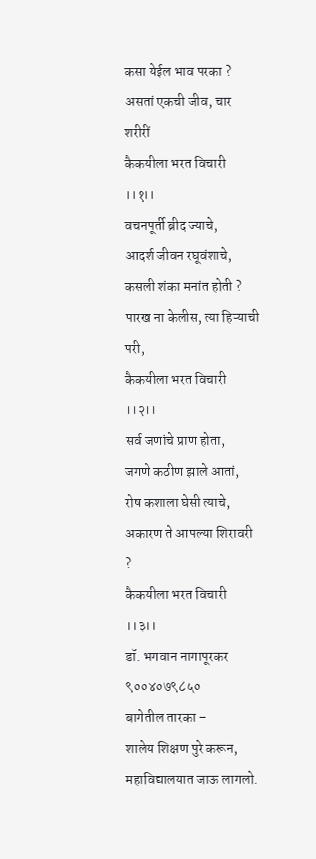कसा येईल भाव परका ?
असतां एकची जीव, चार शरीरीं
कैकयीला भरत विचारी ।।१।।
वचनपूर्ती ब्रीद ज्याचे,
आदर्श जीवन रघूवंशाचे,
कसली शंका मनांत होती ?
पारख ना केलीस, त्या हिऱ्याची परी,
कैकयीला भरत विचारी ।।२।।
सर्व जणांचे प्राण होता,
जगणे कठीण झाले आतां,
रोष कशाला घेसी त्याचे,
अकारण ते आपल्या शिरावरी ?
कैकयीला भरत विचारी ।।३।।
डॉ. भगवान नागापूरकर
९००४०७९८५०
बागेतील तारका –
शालेय शिक्षण पुरे करून, महाविद्यालयात जाऊ लागलो.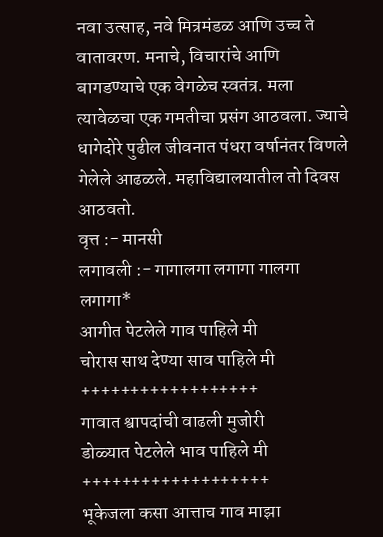नवा उत्साह, नवे मित्रमंडळ आणि उच्च ते वातावरण. मनाचे, विचारांचे आणि बागडण्याचे एक वेगळेच स्वतंत्र. मला त्यावेळचा एक गमतीचा प्रसंग आठवला. ज्याचे धागेदोरे पुढील जीवनात पंधरा वर्षानंतर विणले गेलेले आढळले. महाविद्यालयातील तो दिवस आठवतो.
वृत्त :- मानसी
लगावली :- गागालगा लगागा गालगा लगागा*
आगीत पेटलेले गाव पाहिले मी
चोरास साथ देण्या साव पाहिले मी
++++++++++++++++++
गावात श्वापदांची वाढली मुजोरी
डोळ्यात पेटलेले भाव पाहिले मी
+++++++++++++++++++
भूकेजला कसा आत्ताच गाव माझा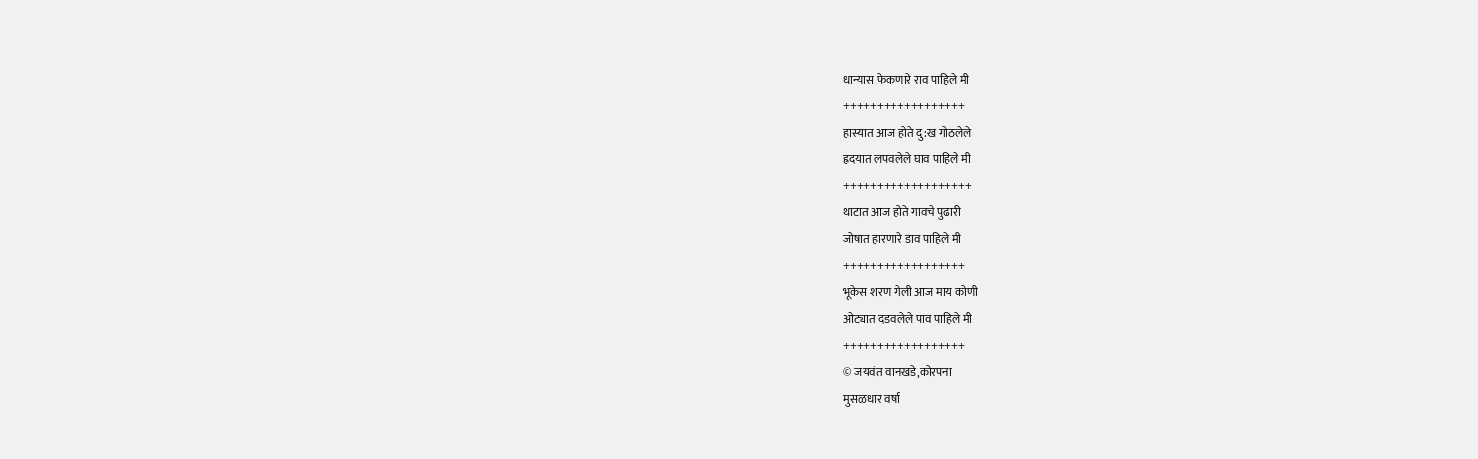धान्यास फेकणारे राव पाहिले मी
++++++++++++++++++
हास्यात आज होते दु:ख गोठलेले
ह्रदयात लपवलेले घाव पाहिले मी
+++++++++++++++++++
थाटात आज होते गावचे पुढारी
जोषात हारणारे डाव पाहिले मी
++++++++++++++++++
भूकेस शरण गेली आज माय कोणी
ओट्यात दडवलेले पाव पाहिले मी
++++++++++++++++++
© जयवंत वानखडे,कोरपना
मुसळधार वर्षा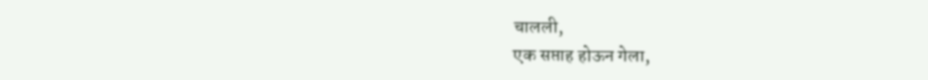चालली,
एक सप्ताह होऊन गेला,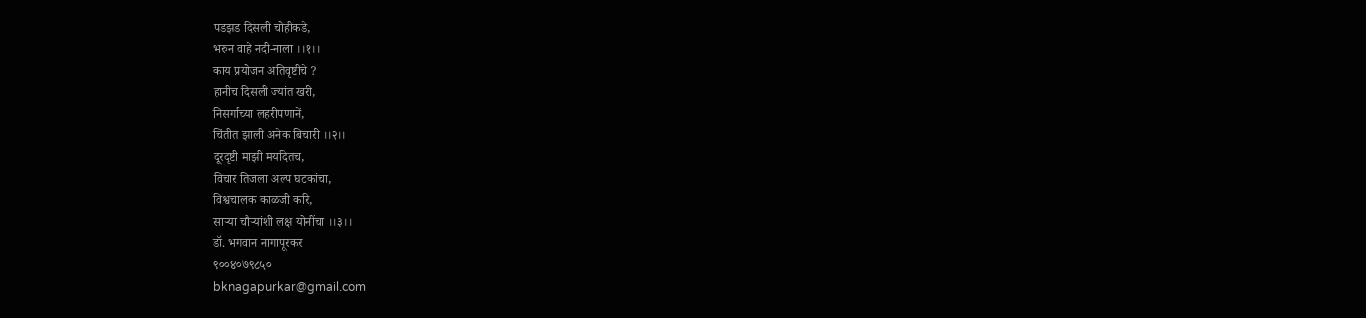पडझड दिसली चोहीकडे,
भरुन वाहे नदी-नाला ।।१।।
काय प्रयोजन अतिवृष्टीचे ?
हानीच दिसली ज्यांत खरी,
निसर्गाच्या लहरीपणानें,
चिंतीत झाली अनेक बिचारी ।।२।।
दूरदृष्टी माझी मर्यादेतच,
विचार तिजला अल्प घटकांचा,
विश्वचालक काळजी करि,
साऱ्या चौऱ्यांशी लक्ष योनींचा ।।३।।
डॉ. भगवान नागापूरकर
९००४०७९८५०
bknagapurkar@gmail.com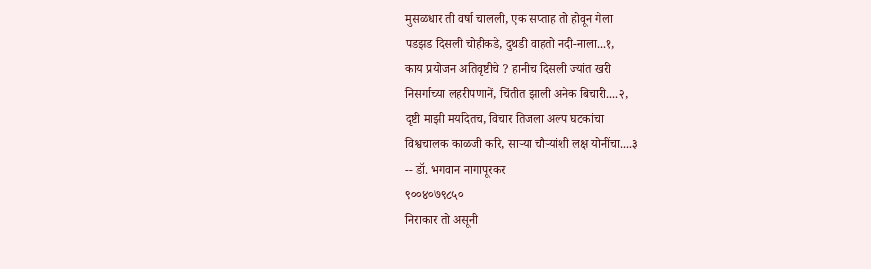मुसळधार ती वर्षा चालली, एक सप्ताह तो होवून गेला
पडझड दिसली चोहीकडे, दुथडी वाहतो नदी-नाला...१,
काय प्रयोजन अतिवृष्टीचे ? हानीच दिसली ज्यांत खरी
निसर्गाच्या लहरीपणानें, चिंतीत झाली अनेक बिचारी....२,
दृष्टी माझी मर्यादेतच, विचार तिजला अल्प घटकांचा
विश्वचालक काळजी करि, साऱ्या चौऱ्यांशी लक्ष योनींचा....३
-- डॉ. भगवान नागापूरकर
९००४०७९८५०
निराकार तो असूनी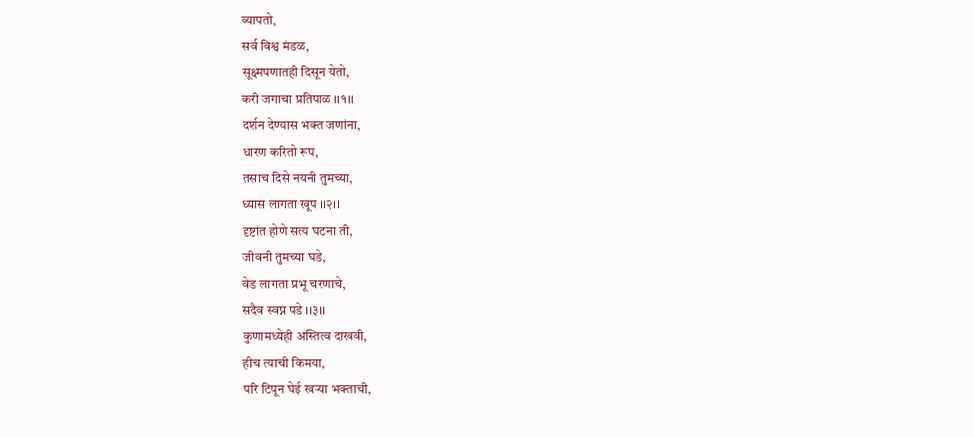व्यापतो,
सर्व विश्व मंडळ,
सूक्ष्मपणातही दिसून येतो,
करी जगाचा प्रतिपाळ ।।१।।
दर्शन देण्यास भक्त जणांना,
धारण करितो रूप,
तसाच दिसे नयनी तुमच्या,
ध्यास लागता खूप ।।२।।
दृष्टांत होणे सत्य घटना ती,
जीवनी तुमच्या घडे,
वेड लागता प्रभू चरणाचे,
सदैव स्वप्न पडे ।।३।।
कुणामध्येही अस्तित्व दाखवी,
हीच त्याची किमया,
परि टिपून घेई खऱ्या भक्ताची,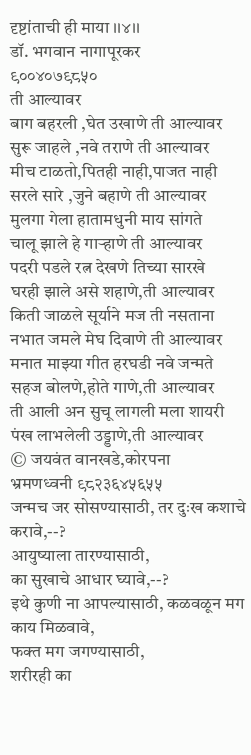दृष्टांताची ही माया ।।४।।
डॉ. भगवान नागापूरकर
९००४०७९८५०
ती आल्यावर
बाग बहरली ,घेत उखाणे ती आल्यावर
सुरू जाहले ,नवे तराणे ती आल्यावर
मीच टाळतो,पितही नाही,पाजत नाही
सरले सारे ,जुने बहाणे ती आल्यावर
मुलगा गेला हातामधुनी माय सांगते
चालू झाले हे गाऱ्हाणे ती आल्यावर
पदरी पडले रत्न देखणे तिच्या सारखे
घरही झाले असे शहाणे,ती आल्यावर
किती जाळले सूर्याने मज ती नसताना
नभात जमले मेघ दिवाणे ती आल्यावर
मनात माझ्या गीत हरघडी नवे जन्मते
सहज बोलणे,होते गाणे,ती आल्यावर
ती आली अन सुचू लागली मला शायरी
पंख लाभलेली उड्डाणे,ती आल्यावर
© जयवंत वानखडे,कोरपना
भ्रमणध्वनी ९८२३६४५६५५
जन्मच जर सोसण्यासाठी, तर दुःख कशाचे करावे,--?
आयुष्याला तारण्यासाठी,
का सुखाचे आधार घ्यावे,--?
इथे कुणी ना आपल्यासाठी, कळवळून मग काय मिळवावे,
फक्त मग जगण्यासाठी,
शरीरही का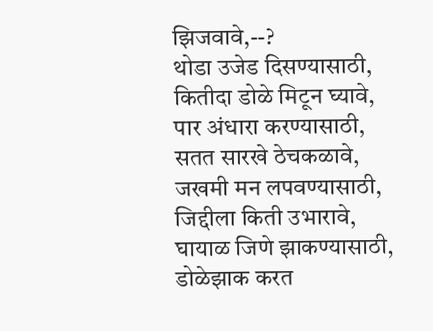झिजवावे,--?
थोडा उजेड दिसण्यासाठी,
कितीदा डोळे मिटून घ्यावे,
पार अंधारा करण्यासाठी,
सतत सारखे ठेचकळावे,
जखमी मन लपवण्यासाठी, जिद्दीला किती उभारावे,
घायाळ जिणे झाकण्यासाठी, डोळेझाक करत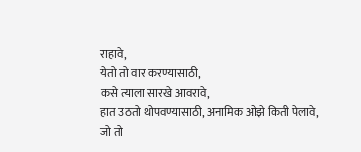राहावे,
येतो तो वार करण्यासाठी,
कसे त्याला सारखे आवरावे,
हात उठतो थोपवण्यासाठी, अनामिक ओझे किती पेलावे,
जो तो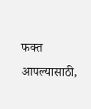फक्त आपल्यासाठी,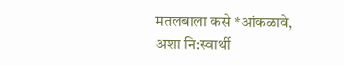मतलबाला कसे *आंकळावे,
अशा नि:स्वार्थी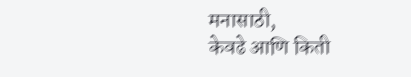मनासाठी,
केवढे आणि किती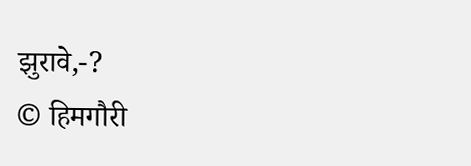झुरावे,-?
© हिमगौरी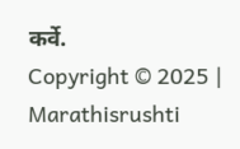कर्वे.
Copyright © 2025 | Marathisrushti